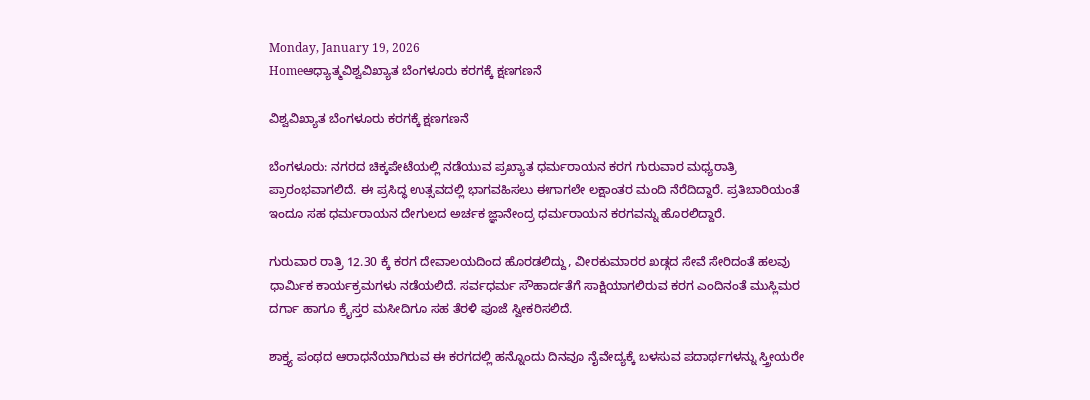Monday, January 19, 2026
Homeಆಧ್ಯಾತ್ಮವಿಶ್ವವಿಖ್ಯಾತ ಬೆಂಗಳೂರು ಕರಗಕ್ಕೆ ಕ್ಷಣಗಣನೆ

ವಿಶ್ವವಿಖ್ಯಾತ ಬೆಂಗಳೂರು ಕರಗಕ್ಕೆ ಕ್ಷಣಗಣನೆ

ಬೆಂಗಳೂರು: ನಗರದ ಚಿಕ್ಕಪೇಟೆಯಲ್ಲಿ ನಡೆಯುವ ಪ್ರಖ್ಯಾತ ಧರ್ಮರಾಯನ ಕರಗ ಗುರುವಾರ ಮಧ್ಯರಾತ್ರಿ ಪ್ರಾರಂಭವಾಗಲಿದೆ. ಈ ಪ್ರಸಿದ್ಧ ಉತ್ಸವದಲ್ಲಿ ಭಾಗವಹಿಸಲು ಈಗಾಗಲೇ ಲಕ್ಷಾಂತರ ಮಂದಿ ನೆರೆದಿದ್ದಾರೆ. ಪ್ರತಿಬಾರಿಯಂತೆ ಇಂದೂ ಸಹ ಧರ್ಮರಾಯನ ದೇಗುಲದ ಅರ್ಚಕ ಜ್ಞಾನೇಂದ್ರ ಧರ್ಮರಾಯನ ಕರಗವನ್ನು ಹೊರಲಿದ್ದಾರೆ.

ಗುರುವಾರ ರಾತ್ರಿ 12.30 ಕ್ಕೆ ಕರಗ ದೇವಾಲಯದಿಂದ ಹೊರಡಲಿದ್ದು, ವೀರಕುಮಾರರ ಖಡ್ಗದ ಸೇವೆ ಸೇರಿದಂತೆ ಹಲವು ಧಾರ್ಮಿಕ ಕಾರ್ಯಕ್ರಮಗಳು ನಡೆಯಲಿದೆ. ಸರ್ವಧರ್ಮ ಸೌಹಾರ್ದತೆಗೆ ಸಾಕ್ಷಿಯಾಗಲಿರುವ ಕರಗ ಎಂದಿನಂತೆ ಮುಸ್ಲಿಮರ ದರ್ಗಾ ಹಾಗೂ ಕ್ರೈಸ್ತರ ಮಸೀದಿಗೂ ಸಹ ತೆರಳಿ ಪೂಜೆ ಸ್ವೀಕರಿಸಲಿದೆ.

ಶಾಕ್ತ್ಯ ಪಂಥದ ಆರಾಧನೆಯಾಗಿರುವ ಈ ಕರಗದಲ್ಲಿ ಹನ್ನೊಂದು ದಿನವೂ ನೈವೇದ್ಯಕ್ಕೆ ಬಳಸುವ ಪದಾರ್ಥಗಳನ್ನು ಸ್ತ್ರೀಯರೇ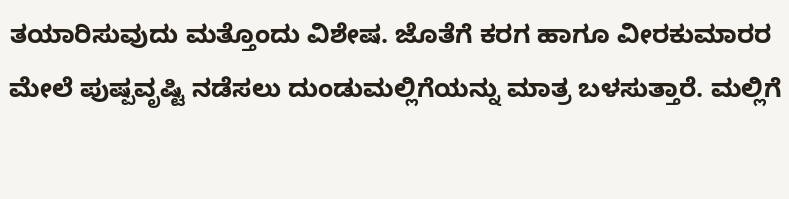ತಯಾರಿಸುವುದು ಮತ್ತೊಂದು ವಿಶೇಷ. ಜೊತೆಗೆ ಕರಗ ಹಾಗೂ ವೀರಕುಮಾರರ ಮೇಲೆ ಪುಷ್ಪವೃಷ್ಟಿ ನಡೆಸಲು ದುಂಡುಮಲ್ಲಿಗೆಯನ್ನು ಮಾತ್ರ ಬಳಸುತ್ತಾರೆ. ಮಲ್ಲಿಗೆ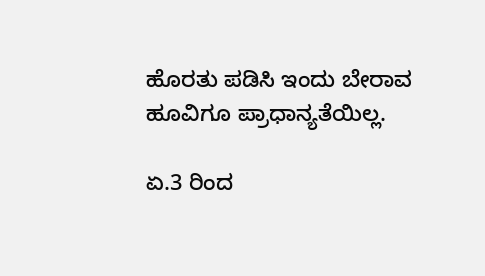ಹೊರತು ಪಡಿಸಿ ಇಂದು ಬೇರಾವ ಹೂವಿಗೂ ಪ್ರಾಧಾನ್ಯತೆಯಿಲ್ಲ.

ಏ.3 ರಿಂದ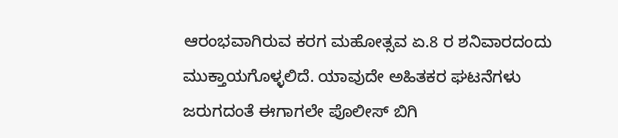ಆರಂಭವಾಗಿರುವ ಕರಗ ಮಹೋತ್ಸವ ಏ.8 ರ ಶನಿವಾರದಂದು ಮುಕ್ತಾಯಗೊಳ್ಳಲಿದೆ. ಯಾವುದೇ ಅಹಿತಕರ ಘಟನೆಗಳು ಜರುಗದಂತೆ ಈಗಾಗಲೇ ಪೊಲೀಸ್ ಬಿಗಿ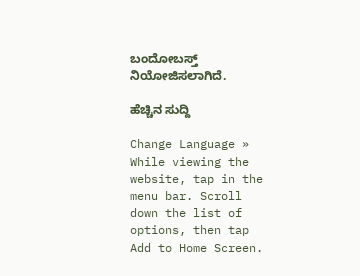ಬಂದೋಬಸ್ತ್ ನಿಯೋಜಿಸಲಾಗಿದೆ.

ಹೆಚ್ಚಿನ ಸುದ್ದಿ

Change Language »
While viewing the website, tap in the menu bar. Scroll down the list of options, then tap Add to Home Screen.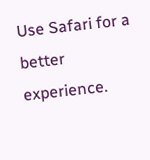Use Safari for a better experience.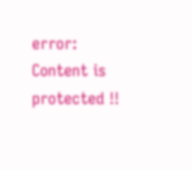error: Content is protected !!